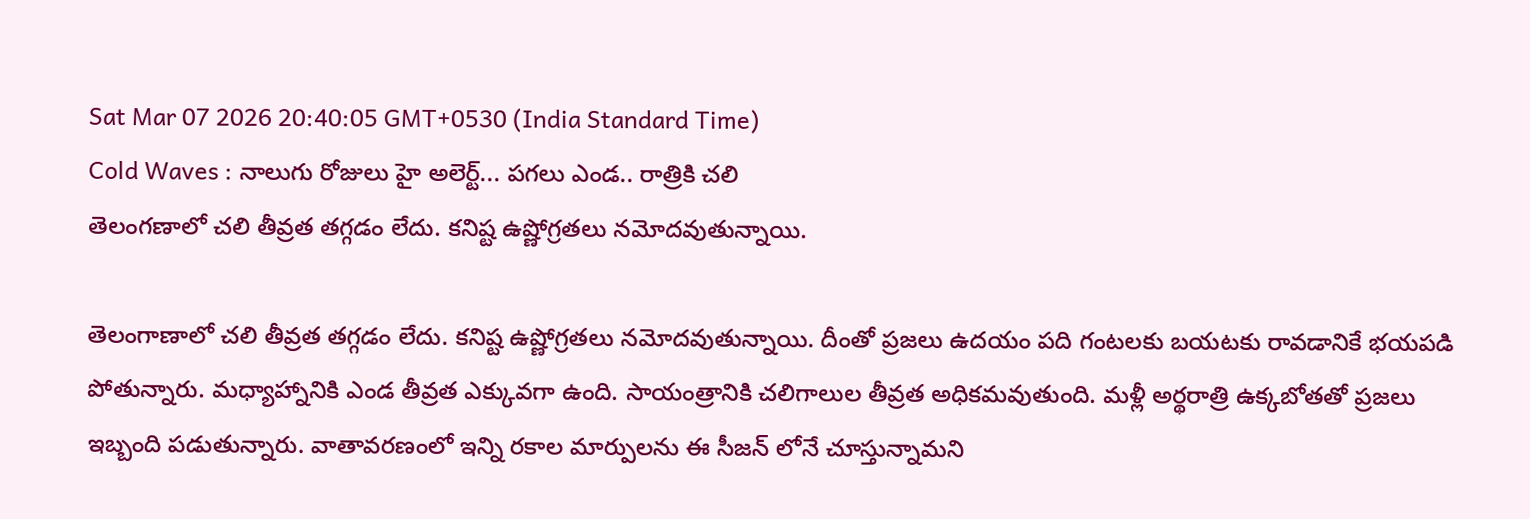Sat Mar 07 2026 20:40:05 GMT+0530 (India Standard Time)
Cold Waves : నాలుగు రోజులు హై అలెర్ట్... పగలు ఎండ.. రాత్రికి చలి
తెలంగణాలో చలి తీవ్రత తగ్గడం లేదు. కనిష్ట ఉష్ణోగ్రతలు నమోదవుతున్నాయి.

తెలంగాణాలో చలి తీవ్రత తగ్గడం లేదు. కనిష్ట ఉష్ణోగ్రతలు నమోదవుతున్నాయి. దీంతో ప్రజలు ఉదయం పది గంటలకు బయటకు రావడానికే భయపడి పోతున్నారు. మధ్యాహ్నానికి ఎండ తీవ్రత ఎక్కువగా ఉంది. సాయంత్రానికి చలిగాలుల తీవ్రత అధికమవుతుంది. మళ్లీ అర్థరాత్రి ఉక్కబోతతో ప్రజలు ఇబ్బంది పడుతున్నారు. వాతావరణంలో ఇన్ని రకాల మార్పులను ఈ సీజన్ లోనే చూస్తున్నామని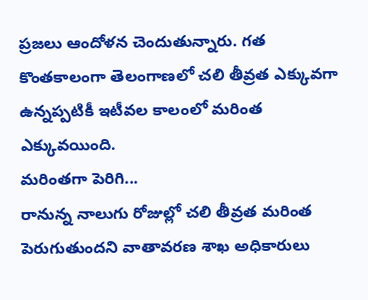ప్రజలు ఆందోళన చెందుతున్నారు. గత కొంతకాలంగా తెలంగాణలో చలి తీవ్రత ఎక్కువగా ఉన్నప్పటికీ ఇటీవల కాలంలో మరింత ఎక్కువయింది.
మరింతగా పెరిగి...
రానున్న నాలుగు రోజుల్లో చలి తీవ్రత మరింత పెరుగుతుందని వాతావరణ శాఖ అధికారులు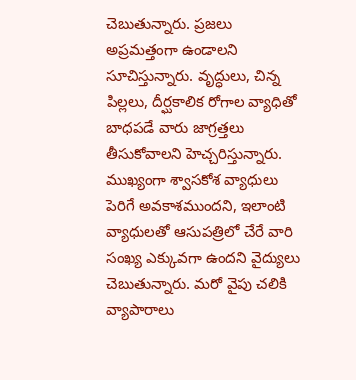చెబుతున్నారు. ప్రజలు అప్రమత్తంగా ఉండాలని సూచిస్తున్నారు. వృద్ధులు, చిన్న పిల్లలు, దీర్ఘకాలిక రోగాల వ్యాధితో బాధపడే వారు జాగ్రత్తలు తీసుకోవాలని హెచ్చరిస్తున్నారు. ముఖ్యంగా శ్వాసకోశ వ్యాధులు పెరిగే అవకాశముందని, ఇలాంటి వ్యాధులతో ఆసుపత్రిలో చేరే వారి సంఖ్య ఎక్కువగా ఉందని వైద్యులు చెబుతున్నారు. మరో వైపు చలికి వ్యాపారాలు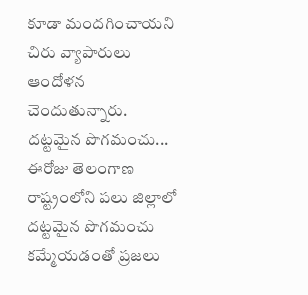కూడా మందగించాయని చిరు వ్యాపారులు ఆందోళన చెందుతున్నారు.
దట్టమైన పొగమంచు...
ఈరోజు తెలంగాణ రాష్ట్రంలోని పలు జిల్లాలో దట్టమైన పొగమంచు కమ్మేయడంతో ప్రజలు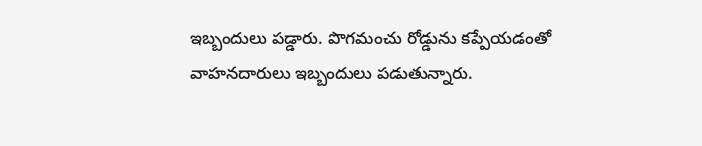ఇబ్బందులు పడ్డారు. పొగమంచు రోడ్డును కప్పేయడంతో వాహనదారులు ఇబ్బందులు పడుతున్నారు.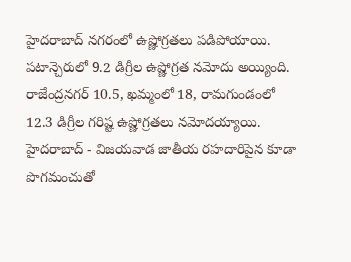హైదరాబాద్ నగరంలో ఉష్ణోగ్రతలు పడిపోయాయి. పటాన్చెరులో 9.2 డిగ్రీల ఉష్ణోగ్రత నమోదు అయ్యింది. రాజేంద్రనగర్ 10.5, ఖమ్మంలో 18, రామగుండంలో 12.3 డిగ్రీల గరిష్ట ఉష్ణోగ్రతలు నమోదయ్యాయి. హైదరాబాద్ - విజయవాడ జాతీయ రహదారిపైన కూడా పొగమంచుతో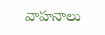వాహనాలు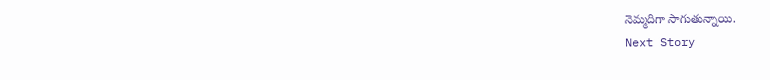నెమ్మదిగా సాగుతున్నాయి.
Next Story